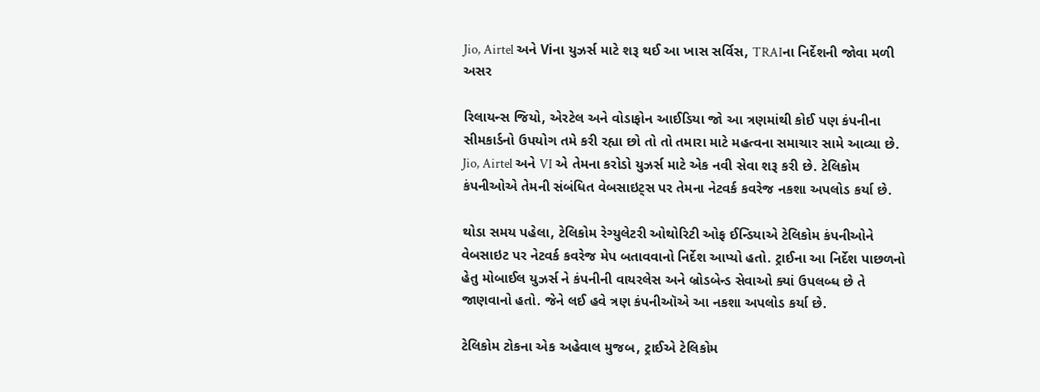Jio, Airtel અને Viના યુઝર્સ માટે શરૂ થઈ આ ખાસ સર્વિસ, TRAIના નિર્દેશની જોવા મળી અસર

રિલાયન્સ જિયો, એરટેલ અને વોડાફોન આઈડિયા જો આ ત્રણમાંથી કોઈ પણ કંપનીના સીમકાર્ડનો ઉપયોગ તમે કરી રહ્યા છો તો તો તમારા માટે મહત્વના સમાચાર સામે આવ્યા છે. Jio, Airtel અને VI એ તેમના કરોડો યુઝર્સ માટે એક નવી સેવા શરૂ કરી છે. ટેલિકોમ કંપનીઓએ તેમની સંબંધિત વેબસાઇટ્સ પર તેમના નેટવર્ક કવરેજ નકશા અપલોડ કર્યા છે.

થોડા સમય પહેલા, ટેલિકોમ રેગ્યુલેટરી ઓથોરિટી ઓફ ઈન્ડિયાએ ટેલિકોમ કંપનીઓને વેબસાઇટ પર નેટવર્ક કવરેજ મેપ બતાવવાનો નિર્દેશ આપ્યો હતો. ટ્રાઈના આ નિર્દેશ પાછળનો હેતુ મોબાઈલ યુઝર્સ ને કંપનીની વાયરલેસ અને બ્રોડબેન્ડ સેવાઓ ક્યાં ઉપલબ્ધ છે તે જાણવાનો હતો. જેને લઈ હવે ત્રણ કંપનીઑએ આ નકશા અપલોડ કર્યા છે.

ટેલિકોમ ટોકના એક અહેવાલ મુજબ, ટ્રાઈએ ટેલિકોમ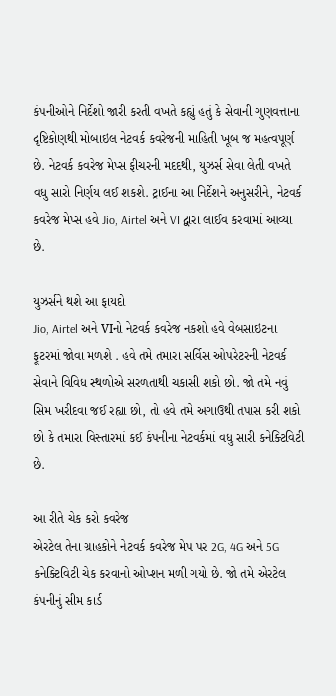કંપનીઓને નિર્દેશો જારી કરતી વખતે કહ્યું હતું કે સેવાની ગુણવત્તાના દૃષ્ટિકોણથી મોબાઇલ નેટવર્ક કવરેજની માહિતી ખૂબ જ મહત્વપૂર્ણ છે. નેટવર્ક કવરેજ મેપ્સ ફીચરની મદદથી, યુઝર્સ સેવા લેતી વખતે વધુ સારો નિર્ણય લઈ શકશે. ટ્રાઈના આ નિર્દેશને અનુસરીને, નેટવર્ક કવરેજ મેપ્સ હવે Jio, Airtel અને VI દ્વારા લાઈવ કરવામાં આવ્યા છે.

યુઝર્સને થશે આ ફાયદો
Jio, Airtel અને VIનો નેટવર્ક કવરેજ નકશો હવે વેબસાઇટના ફૂટરમાં જોવા મળશે . હવે તમે તમારા સર્વિસ ઓપરેટરની નેટવર્ક સેવાને વિવિધ સ્થળોએ સરળતાથી ચકાસી શકો છો. જો તમે નવું સિમ ખરીદવા જઈ રહ્યા છો, તો હવે તમે અગાઉથી તપાસ કરી શકો છો કે તમારા વિસ્તારમાં કઈ કંપનીના નેટવર્કમાં વધુ સારી કનેક્ટિવિટી છે.

આ રીતે ચેક કરો કવરેજ
એરટેલ તેના ગ્રાહકોને નેટવર્ક કવરેજ મેપ પર 2G, 4G અને 5G કનેક્ટિવિટી ચેક કરવાનો ઓપ્શન મળી ગયો છે. જો તમે એરટેલ કંપનીનું સીમ કાર્ડ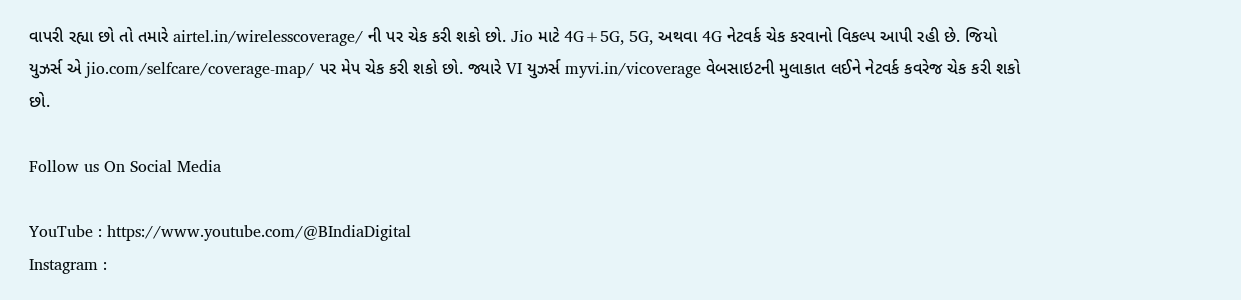વાપરી રહ્યા છો તો તમારે airtel.in/wirelesscoverage/ ની પર ચેક કરી શકો છો. Jio માટે 4G+5G, 5G, અથવા 4G નેટવર્ક ચેક કરવાનો વિકલ્પ આપી રહી છે. જિયો યુઝર્સ એ jio.com/selfcare/coverage-map/ પર મેપ ચેક કરી શકો છો. જ્યારે VI યુઝર્સ myvi.in/vicoverage વેબસાઇટની મુલાકાત લઈને નેટવર્ક કવરેજ ચેક કરી શકો છો.

Follow us On Social Media

YouTube : https://www.youtube.com/@BIndiaDigital
Instagram :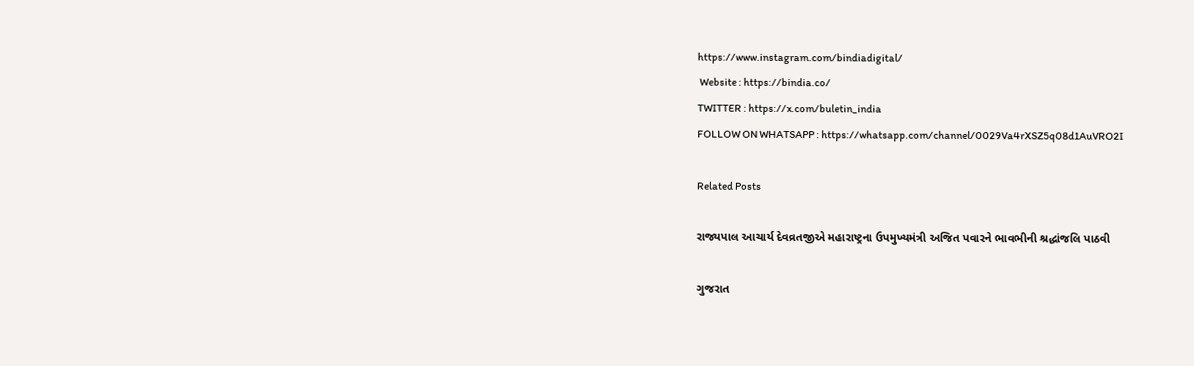https://www.instagram.com/bindiadigital/
 Website : https://bindia.co/
TWITTER : https://x.com/buletin_india
FOLLOW ON WHATSAPP : https://whatsapp.com/channel/0029Va4rXSZ5q08d1AuVRO2I

Related Posts

રાજ્યપાલ આચાર્ય દેવવ્રતજીએ મહારાષ્ટ્રના ઉપમુખ્યમંત્રી અજિત પવારને ભાવભીની શ્રદ્ધાંજલિ પાઠવી

ગુજરાત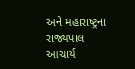અને મહારાષ્ટ્રના રાજ્યપાલ આચાર્ય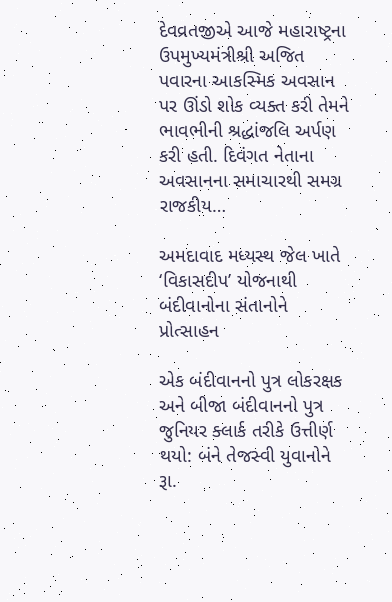દેવવ્રતજીએ આજે મહારાષ્ટ્રના ઉપમુખ્યમંત્રીશ્રી અજિત પવારના આકસ્મિક અવસાન પર ઊંડો શોક વ્યક્ત કરી તેમને ભાવભીની શ્રદ્ધાંજલિ અર્પણ કરી હતી. દિવંગત નેતાના અવસાનના સમાચારથી સમગ્ર રાજકીય…

અમદાવાદ મધ્યસ્થ જેલ ખાતે ‘વિકાસદીપ’ યોજનાથી બંદીવાનોના સંતાનોને પ્રોત્સાહન

એક બંદીવાનનો પુત્ર લોકરક્ષક અને બીજા બંદીવાનનો પુત્ર જુનિયર ક્લાર્ક તરીકે ઉત્તીર્ણ થયો: બંને તેજસ્વી યુવાનોને રૂા.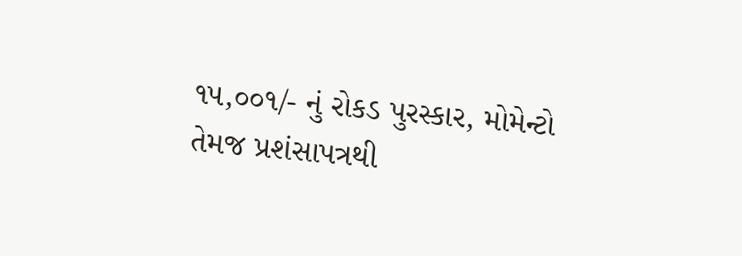૧૫,૦૦૧/- નું રોકડ પુરસ્કાર, મોમેન્ટો તેમજ પ્રશંસાપત્રથી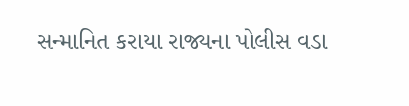સન્માનિત કરાયા રાજ્યના પોલીસ વડા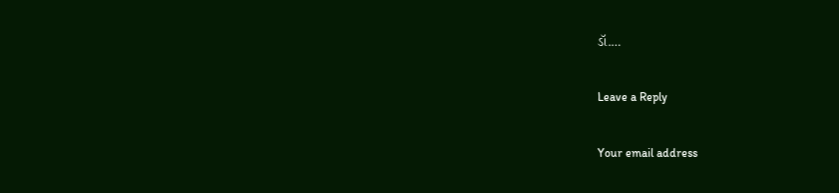ડૉ.…

Leave a Reply

Your email address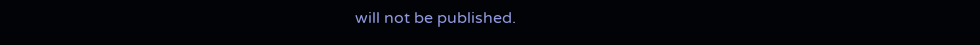will not be published.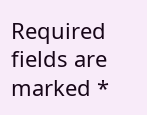Required fields are marked *